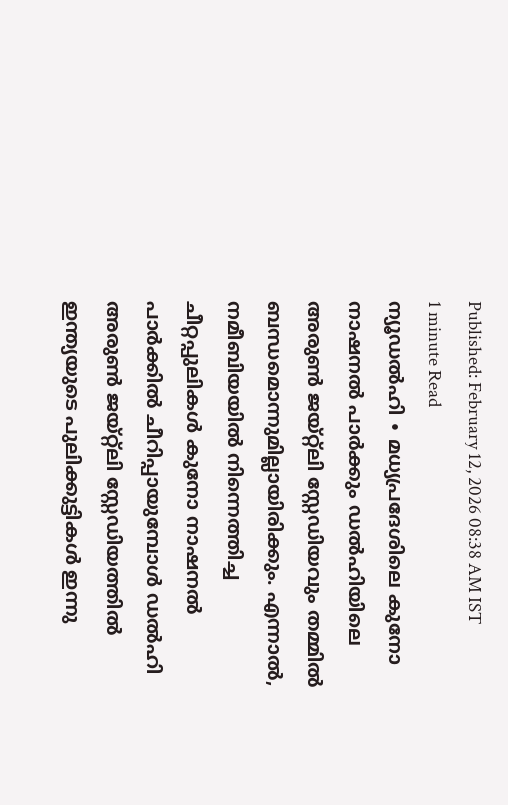Published: February 12, 2026 08:38 AM IST
1 minute Read
ന്യൂഡൽഹി ∙ മധ്യപ്രദേശിലെ കുനോ നാഷനൽ പാർക്കും ഡൽഹിയിലെ അരുൺ ജയ്റ്റ്ലി സ്റ്റേഡിയവും തമ്മിൽ ബന്ധമൊന്നുമില്ലായിരിക്കും. എന്നാൽ, നമീബിയയിൽ നിന്നെത്തിച്ച ചീറ്റപ്പുലികൾ കുനോ നാഷനൽ പാർക്കിൽ ചീറിപ്പായുമ്പോൾ ഡൽഹി അരുൺ ജയ്റ്റ്ലി സ്റ്റേഡിയത്തിൽ ഇന്ത്യയുടെ പുലിക്കുട്ടികൾ ഇന്നു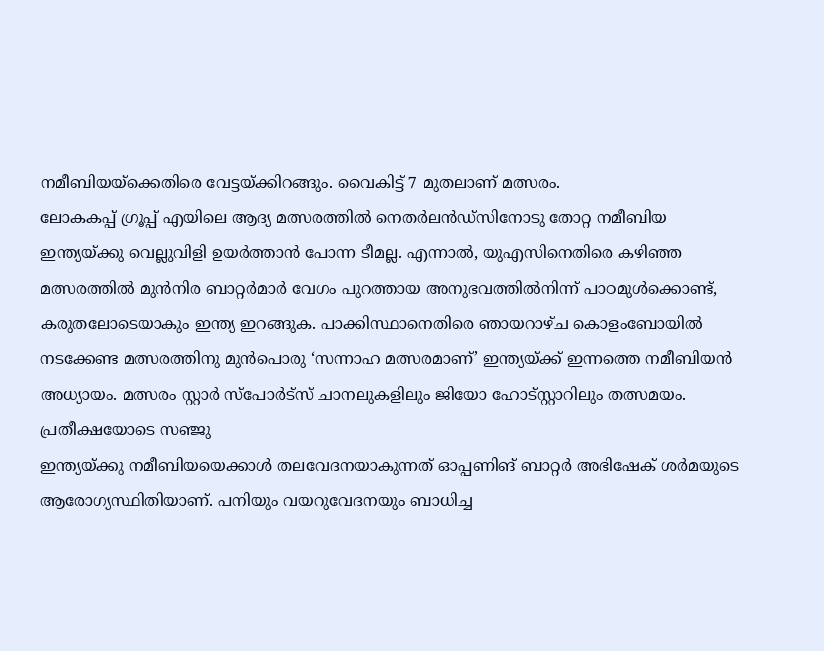നമീബിയയ്ക്കെതിരെ വേട്ടയ്ക്കിറങ്ങും. വൈകിട്ട് 7 മുതലാണ് മത്സരം.
ലോകകപ്പ് ഗ്രൂപ്പ് എയിലെ ആദ്യ മത്സരത്തിൽ നെതർലൻഡ്സിനോടു തോറ്റ നമീബിയ ഇന്ത്യയ്ക്കു വെല്ലുവിളി ഉയർത്താൻ പോന്ന ടീമല്ല. എന്നാൽ, യുഎസിനെതിരെ കഴിഞ്ഞ മത്സരത്തിൽ മുൻനിര ബാറ്റർമാർ വേഗം പുറത്തായ അനുഭവത്തിൽനിന്ന് പാഠമുൾക്കൊണ്ട്, കരുതലോടെയാകും ഇന്ത്യ ഇറങ്ങുക. പാക്കിസ്ഥാനെതിരെ ഞായറാഴ്ച കൊളംബോയിൽ നടക്കേണ്ട മത്സരത്തിനു മുൻപൊരു ‘സന്നാഹ മത്സരമാണ്’ ഇന്ത്യയ്ക്ക് ഇന്നത്തെ നമീബിയൻ അധ്യായം. മത്സരം സ്റ്റാർ സ്പോർട്സ് ചാനലുകളിലും ജിയോ ഹോട്സ്റ്റാറിലും തത്സമയം.
പ്രതീക്ഷയോടെ സഞ്ജു
ഇന്ത്യയ്ക്കു നമീബിയയെക്കാൾ തലവേദനയാകുന്നത് ഓപ്പണിങ് ബാറ്റർ അഭിഷേക് ശർമയുടെ ആരോഗ്യസ്ഥിതിയാണ്. പനിയും വയറുവേദനയും ബാധിച്ച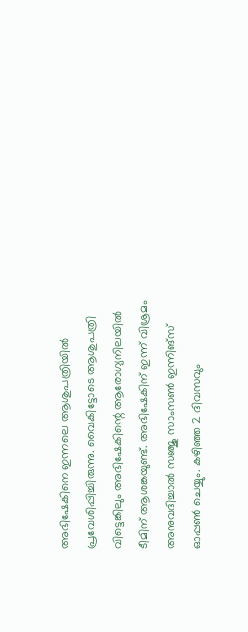അഭിഷേകിനെ ഇന്നലെ ആശുപത്രിയിൽ പ്രവേശിപ്പിച്ചിരുന്നു. വൈകിട്ടോടെ ആശുപത്രി വിട്ടെങ്കിലും അഭിഷേകിന്റെ ആരോഗ്യനിലയിൽ ടീമിന് ആശങ്കയുണ്ട്. അഭിഷേകിന് ഇന്ന് വിശ്രമം അനുവദിച്ചാൽ സഞ്ജു സാംസൺ ഇന്നിങ്സ് ഓപ്പൺ ചെയ്യും. കഴിഞ്ഞ 2 ദിവസവും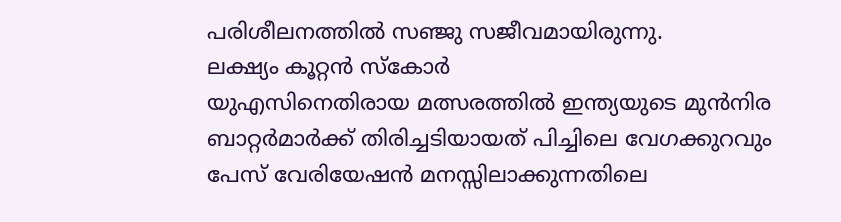പരിശീലനത്തിൽ സഞ്ജു സജീവമായിരുന്നു.
ലക്ഷ്യം കൂറ്റൻ സ്കോർ
യുഎസിനെതിരായ മത്സരത്തിൽ ഇന്ത്യയുടെ മുൻനിര ബാറ്റർമാർക്ക് തിരിച്ചടിയായത് പിച്ചിലെ വേഗക്കുറവും പേസ് വേരിയേഷൻ മനസ്സിലാക്കുന്നതിലെ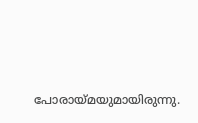പോരായ്മയുമായിരുന്നു.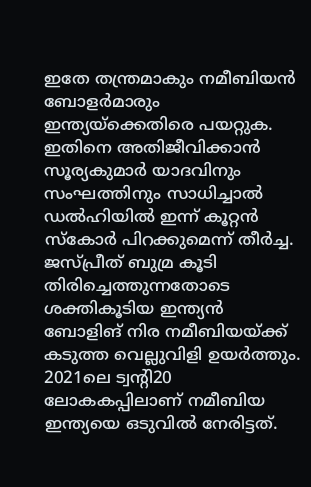ഇതേ തന്ത്രമാകും നമീബിയൻ ബോളർമാരും ഇന്ത്യയ്ക്കെതിരെ പയറ്റുക. ഇതിനെ അതിജീവിക്കാൻ സൂര്യകുമാർ യാദവിനും സംഘത്തിനും സാധിച്ചാൽ ഡൽഹിയിൽ ഇന്ന് കൂറ്റൻ സ്കോർ പിറക്കുമെന്ന് തീർച്ച. ജസ്പ്രീത് ബുമ്ര കൂടി തിരിച്ചെത്തുന്നതോടെ ശക്തികൂടിയ ഇന്ത്യൻ ബോളിങ് നിര നമീബിയയ്ക്ക് കടുത്ത വെല്ലുവിളി ഉയർത്തും. 2021ലെ ട്വന്റി20 ലോകകപ്പിലാണ് നമീബിയ ഇന്ത്യയെ ഒടുവിൽ നേരിട്ടത്.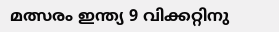മത്സരം ഇന്ത്യ 9 വിക്കറ്റിനു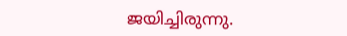ജയിച്ചിരുന്നു.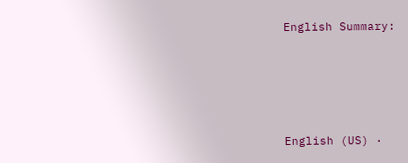English Summary:







English (US) ·